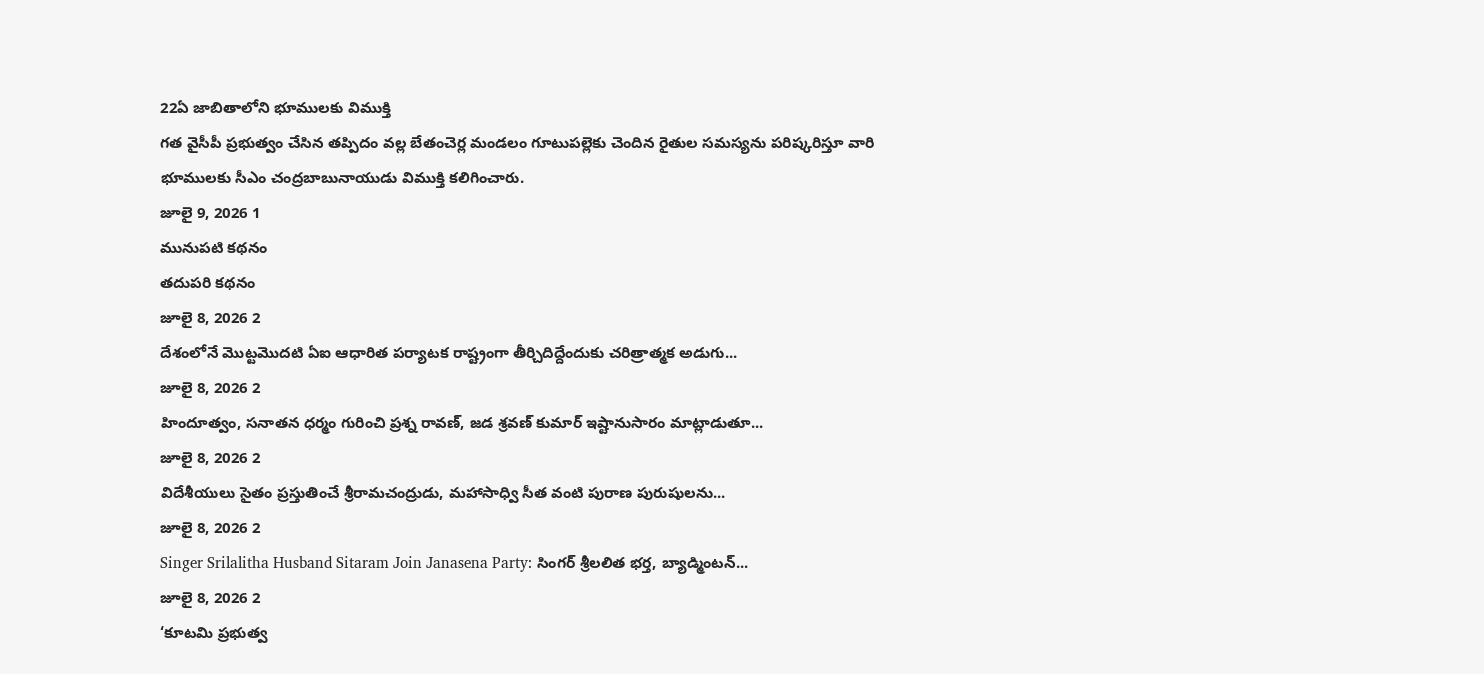22ఏ జాబితాలోని భూములకు విముక్తి
గత వైసీపీ ప్రభుత్వం చేసిన తప్పిదం వల్ల బేతంచెర్ల మండలం గూటుపల్లెకు చెందిన రైతుల సమస్యను పరిష్కరిస్తూ వారి భూములకు సీఎం చంద్రబాబునాయుడు విముక్తి కలిగించారు.
జూలై 9, 2026 1
మునుపటి కథనం
తదుపరి కథనం
జూలై 8, 2026 2
దేశంలోనే మొట్టమొదటి ఏఐ ఆధారిత పర్యాటక రాష్ట్రంగా తీర్చిదిద్దేందుకు చరిత్రాత్మక అడుగు...
జూలై 8, 2026 2
హిందూత్వం, సనాతన ధర్మం గురించి ప్రశ్న రావణ్, జడ శ్రవణ్ కుమార్ ఇష్టానుసారం మాట్లాడుతూ...
జూలై 8, 2026 2
విదేశీయులు సైతం ప్రస్తుతించే శ్రీరామచంద్రుడు, మహాసాధ్వి సీత వంటి పురాణ పురుషులను...
జూలై 8, 2026 2
Singer Srilalitha Husband Sitaram Join Janasena Party: సింగర్ శ్రీలలిత భర్త, బ్యాడ్మింటన్...
జూలై 8, 2026 2
‘కూటమి ప్రభుత్వ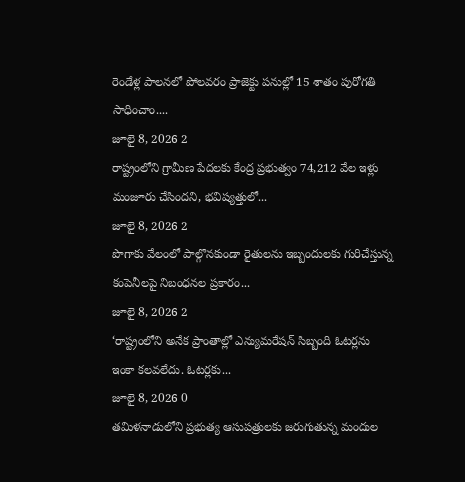రెండేళ్ల పాలనలో పోలవరం ప్రాజెక్టు పనుల్లో 15 శాతం పురోగతి సాధించాం....
జూలై 8, 2026 2
రాష్ట్రంలోని గ్రామీణ పేదలకు కేంద్ర ప్రభుత్వం 74,212 వేల ఇళ్లు మంజూరు చేసిందని, భవిష్యత్తులో...
జూలై 8, 2026 2
పొగాకు వేలంలో పాల్గొనకుండా రైతులను ఇబ్బందులకు గురిచేస్తున్న కంపెనీలపై నిబంధనల ప్రకారం...
జూలై 8, 2026 2
‘రాష్ట్రంలోని అనేక ప్రాంతాల్లో ఎన్యుమరేషన్ సిబ్బంది ఓటర్లను ఇంకా కలవలేదు. ఓటర్లకు...
జూలై 8, 2026 0
తమిళనాడులోని ప్రభుత్య ఆసుపత్రులకు జరుగుతున్న మందుల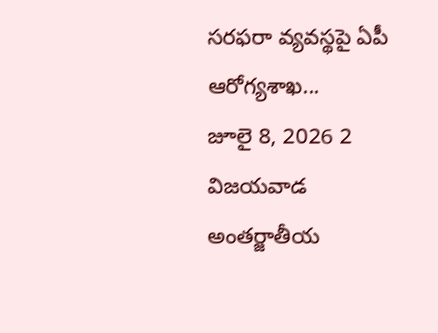సరఫరా వ్యవస్థపై ఏపీ ఆరోగ్యశాఖ...
జూలై 8, 2026 2
విజయవాడ అంతర్జాతీయ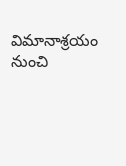విమానాశ్రయం నుంచి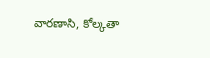వారణాసి, కోల్కతా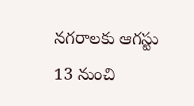నగరాలకు ఆగస్టు 13 నుంచి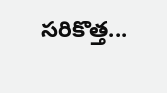సరికొత్త...